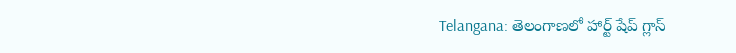Telangana: తెలంగాణలో హార్ట్‌ షేప్ గ్లాస్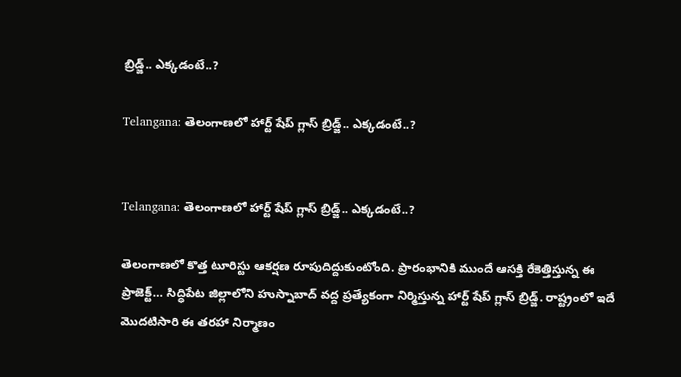బ్రిడ్జ్.. ఎక్కడంటే..?

Telangana: తెలంగాణలో హార్ట్‌ షేప్ గ్లాస్ బ్రిడ్జ్.. ఎక్కడంటే..?


Telangana: తెలంగాణలో హార్ట్‌ షేప్ గ్లాస్ బ్రిడ్జ్.. ఎక్కడంటే..?

తెలంగాణలో కొత్త టూరిస్టు ఆకర్షణ రూపుదిద్దుకుంటోంది. ప్రారంభానికి ముందే ఆసక్తి రేకెత్తిస్తున్న ఈ ప్రాజెక్ట్… సిద్ధిపేట జిల్లాలోని హుస్నాబాద్ వద్ద ప్రత్యేకంగా నిర్మిస్తున్న హార్ట్‌ షేప్ గ్లాస్ బ్రిడ్జ్. రాష్ట్రంలో ఇదే మొదటిసారి ఈ తరహా నిర్మాణం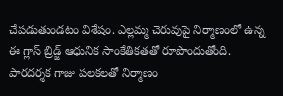చేపడుతుండటం విశేషం. ఎల్లమ్మ చెరువుపై నిర్మాణంలో ఉన్న ఈ గ్లాస్ బ్రిడ్జ్ ఆధునిక సాంకేతికతతో రూపొందుతోంది. పారదర్శక గాజు పలకలతో నిర్మాణం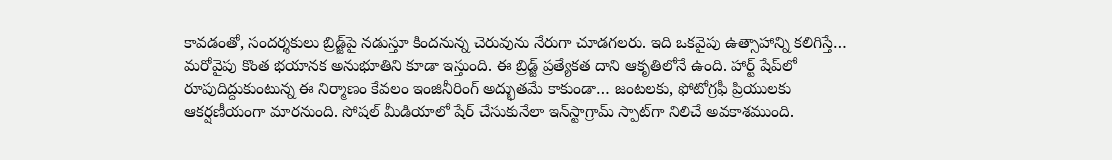కావడంతో, సందర్శకులు బ్రిడ్జ్‌పై నడుస్తూ కిందనున్న చెరువును నేరుగా చూడగలరు. ఇది ఒకవైపు ఉత్సాహాన్ని కలిగిస్తే… మరోవైపు కొంత భయానక అనుభూతిని కూడా ఇస్తుంది. ఈ బ్రిడ్జ్ ప్రత్యేకత దాని ఆకృతిలోనే ఉంది. హార్ట్‌ షేప్‌లో రూపుదిద్దుకుంటున్న ఈ నిర్మాణం కేవలం ఇంజినీరింగ్ అద్భుతమే కాకుండా… జంటలకు, ఫోటోగ్రఫీ ప్రియులకు ఆకర్షణీయంగా మారనుంది. సోషల్ మీడియాలో షేర్ చేసుకునేలా ఇన్‌స్టాగ్రామ్ స్పాట్‌గా నిలిచే అవకాశముంది.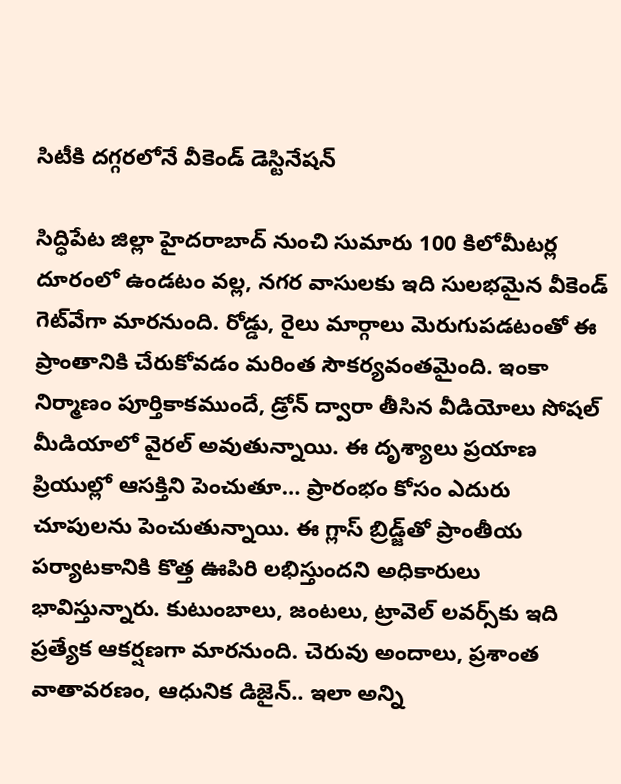సిటీకి దగ్గరలోనే వీకెండ్ డెస్టినేషన్

సిద్ధిపేట జిల్లా హైదరాబాద్ నుంచి సుమారు 100 కిలోమీటర్ల దూరంలో ఉండటం వల్ల, నగర వాసులకు ఇది సులభమైన వీకెండ్ గెట్‌వేగా మారనుంది. రోడ్డు, రైలు మార్గాలు మెరుగుపడటంతో ఈ ప్రాంతానికి చేరుకోవడం మరింత సౌకర్యవంతమైంది. ఇంకా నిర్మాణం పూర్తికాకముందే, డ్రోన్ ద్వారా తీసిన వీడియోలు సోషల్ మీడియాలో వైరల్ అవుతున్నాయి. ఈ దృశ్యాలు ప్రయాణ ప్రియుల్లో ఆసక్తిని పెంచుతూ… ప్రారంభం కోసం ఎదురు చూపులను పెంచుతున్నాయి. ఈ గ్లాస్ బ్రిడ్జ్‌తో ప్రాంతీయ పర్యాటకానికి కొత్త ఊపిరి లభిస్తుందని అధికారులు భావిస్తున్నారు. కుటుంబాలు, జంటలు, ట్రావెల్ లవర్స్‌కు ఇది ప్రత్యేక ఆకర్షణగా మారనుంది. చెరువు అందాలు, ప్రశాంత వాతావరణం, ఆధునిక డిజైన్.. ఇలా అన్ని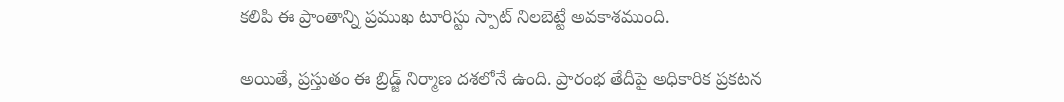కలిపి ఈ ప్రాంతాన్ని ప్రముఖ టూరిస్టు స్పాట్ నిలబెట్టే అవకాశముంది.

అయితే, ప్రస్తుతం ఈ బ్రిడ్జ్ నిర్మాణ దశలోనే ఉంది. ప్రారంభ తేదీపై అధికారిక ప్రకటన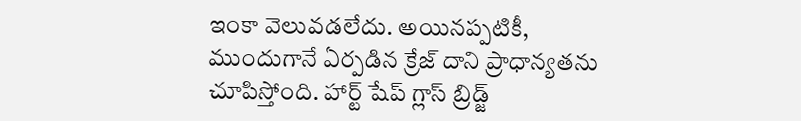ఇంకా వెలువడలేదు. అయినప్పటికీ, ముందుగానే ఏర్పడిన క్రేజ్ దాని ప్రాధాన్యతను చూపిస్తోంది. హార్ట్‌ షేప్ గ్లాస్ బ్రిడ్జ్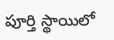పూర్తి స్థాయిలో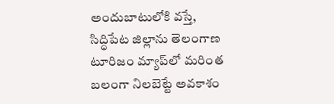అందుబాటులోకి వస్తే, సిద్ధిపేట జిల్లాను తెలంగాణ టూరిజం మ్యాప్‌లో మరింత బలంగా నిలబెట్టే అవకాశం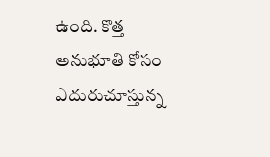ఉంది. కొత్త అనుభూతి కోసం ఎదురుచూస్తున్న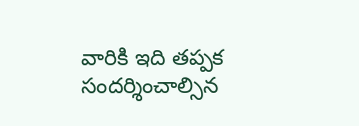వారికి ఇది తప్పక సందర్శించాల్సిన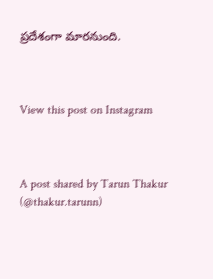ప్రదేశంగా మారనుంది.



View this post on Instagram



A post shared by Tarun Thakur (@thakur.tarunn)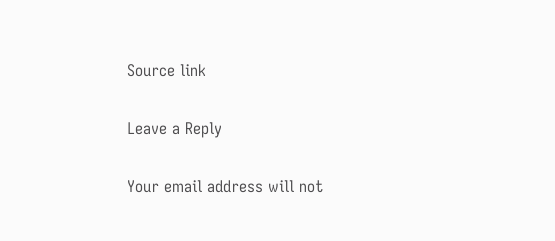Source link

Leave a Reply

Your email address will not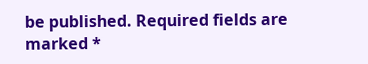be published. Required fields are marked *